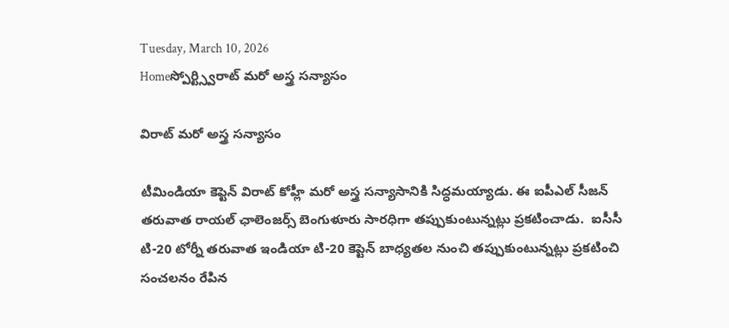Tuesday, March 10, 2026
Homeస్పోర్ట్స్విరాట్ మరో అస్త్ర సన్యాసం

విరాట్ మరో అస్త్ర సన్యాసం

టీమిండియా కెప్టెన్ విరాట్ కోహ్లీ మరో అస్త్ర సన్యాసానికి సిద్ధమయ్యాడు. ఈ ఐపీఎల్ సీజన్ తరువాత రాయల్ ఛాలెంజర్స్ బెంగుళూరు సారధిగా తప్పుకుంటున్నట్లు ప్రకటించాడు.  ఐసీసీ టి-20 టోర్నీ తరువాత ఇండియా టి-20 కెప్టెన్ బాధ్యతల నుంచి తప్పుకుంటున్నట్లు ప్రకటించి సంచలనం రేపిన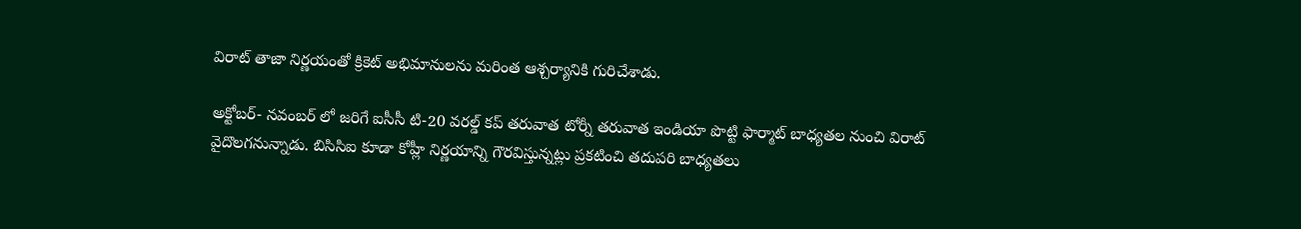విరాట్ తాజా నిర్ణయంతో క్రికెట్ అభిమానులను మరింత ఆశ్చర్యానికి గురిచేశాడు.

అక్టోబర్- నవంబర్ లో జరిగే ఐసీసీ టి-20 వరల్డ్ కప్ తరువాత టోర్నీ తరువాత ఇండియా పొట్టి ఫార్మాట్ బాధ్యతల నుంచి విరాట్ వైదొలగనున్నాడు. బిసిసిఐ కూడా కోహ్లీ నిర్ణయాన్ని గౌరవిస్తున్నట్లు ప్రకటించి తదుపరి బాధ్యతలు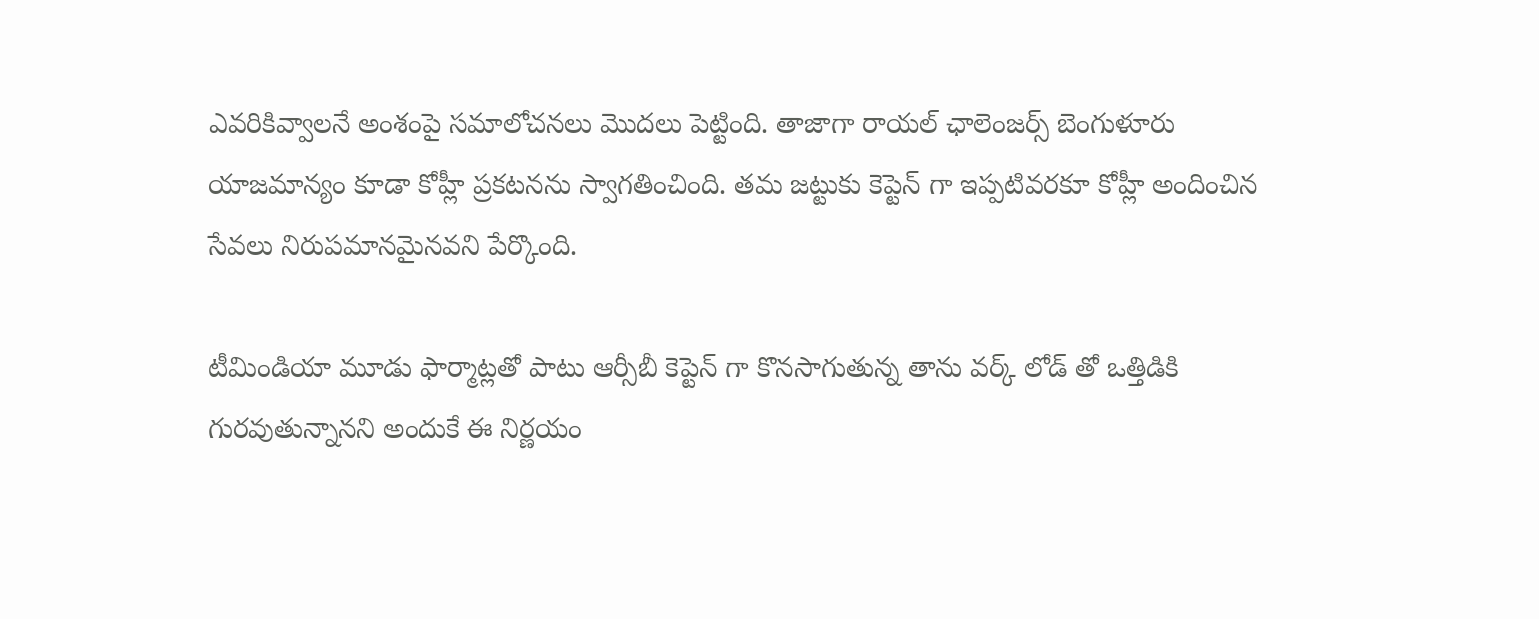ఎవరికివ్వాలనే అంశంపై సమాలోచనలు మొదలు పెట్టింది. తాజాగా రాయల్ ఛాలెంజర్స్ బెంగుళూరు యాజమాన్యం కూడా కోహ్లీ ప్రకటనను స్వాగతించింది. తమ జట్టుకు కెప్టెన్ గా ఇప్పటివరకూ కోహ్లీ అందించిన సేవలు నిరుపమానమైనవని పేర్కొంది.

టీమిండియా మూడు ఫార్మాట్లతో పాటు ఆర్సీబీ కెప్టెన్ గా కొనసాగుతున్న తాను వర్క్ లోడ్ తో ఒత్తిడికి గురవుతున్నానని అందుకే ఈ నిర్ణయం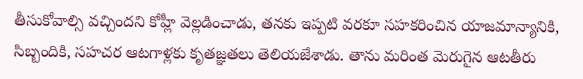తీసుకోవాల్సి వచ్చిందని కోహ్లీ వెల్లడించాడు, తనకు ఇప్పటి వరకూ సహకరించిన యాజమాన్యానికి, సిబ్బందికి, సహచర ఆటగాళ్లకు కృతజ్ఞతలు తెలియజేశాడు. తాను మరింత మెరుగైన ఆటతీరు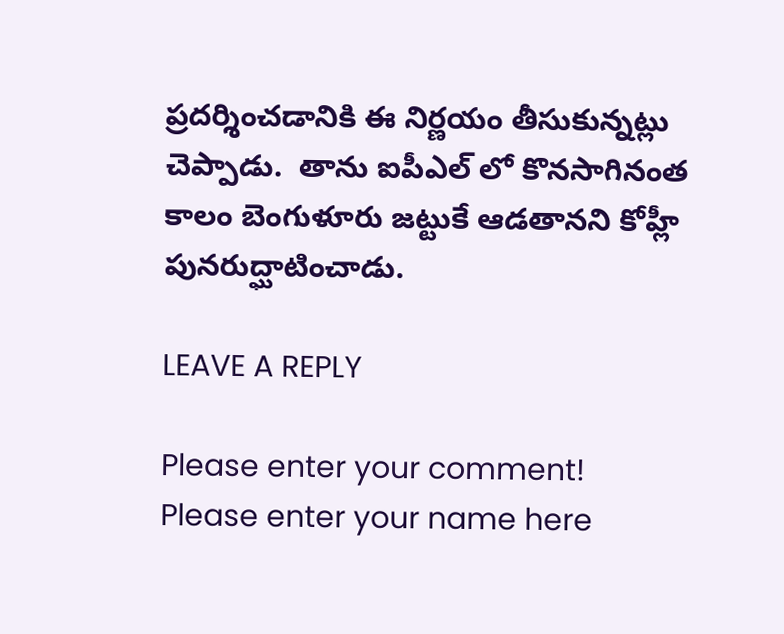ప్రదర్శించడానికి ఈ నిర్ణయం తీసుకున్నట్లు చెప్పాడు.  తాను ఐపీఎల్ లో కొనసాగినంత కాలం బెంగుళూరు జట్టుకే ఆడతానని కోహ్లీ పునరుద్ఘాటించాడు.

LEAVE A REPLY

Please enter your comment!
Please enter your name here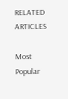RELATED ARTICLES

Most Popular